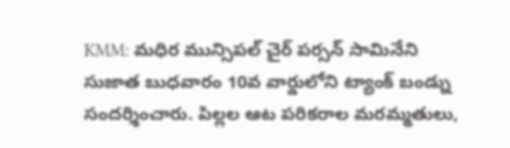KMM: మధిర మున్సిపల్ చైర్ పర్సన్ సామినేని సుజాత బుధవారం 10వ వార్డులోని ట్యాంక్ బండ్ను సందర్శించారు. పిల్లల ఆట పరికరాల మరమ్మతులు,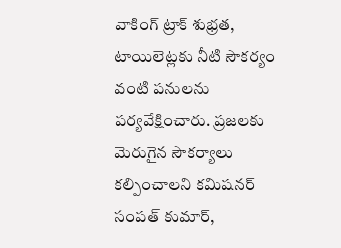వాకింగ్ ట్రాక్ శుభ్రత, టాయిలెట్లకు నీటి సౌకర్యం వంటి పనులను పర్యవేక్షించారు. ప్రజలకు మెరుగైన సౌకర్యాలు కల్పించాలని కమిషనర్ సంపత్ కుమార్,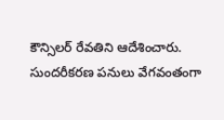కౌన్సిలర్ రేవతిని ఆదేశించారు. సుందరీకరణ పనులు వేగవంతంగా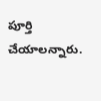పూర్తి చేయాలన్నారు.